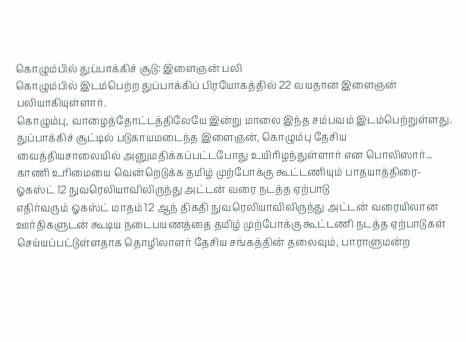கொழும்பில் துப்பாக்கிச் சூடு: இளைஞன் பலி
கொழும்பில் இடம்பெற்ற துப்பாக்கிப் பிரயோகத்தில் 22 வயதான இளைஞன் பலியாகியுள்ளார்.
கொழும்பு, வாழைத்தோட்டத்திலேயே இன்று மாலை இந்த சம்பவம் இடம்பெற்றுள்ளது.
துப்பாக்கிச் சூட்டில் படுகாயமடைந்த இளைஞன், கொழும்பு தேசிய வைத்தியசாலையில் அனுமதிக்கப்பட்டபோது உயிரிழந்துள்ளார் என பொலிஸார்...
காணி உரிமையை வென்றெடுக்க தமிழ் முற்போக்கு கூட்டணியும் பாதயாத்திரை-ஓகஸ்ட் 12 நுவரெலியாவிலிருந்து அட்டன் வரை நடத்த ஏற்பாடு
எதிர்வரும் ஓகஸ்ட் மாதம் 12 ஆந் திகதி நுவரெலியாவிலிருந்து அட்டன் வரையிலான ஊர்திகளுடன் கூடிய நடைபயணத்தை தமிழ் முற்போக்கு கூட்டணி நடத்த ஏற்பாடுகள் செய்யப்பட்டுள்ளதாக தொழிலாளர் தேசிய சங்கத்தின் தலைவும், பாராளுமன்ற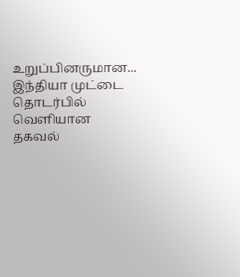உறுப்பினருமான...
இந்தியா முட்டை தொடர்பில் வெளியான தகவல்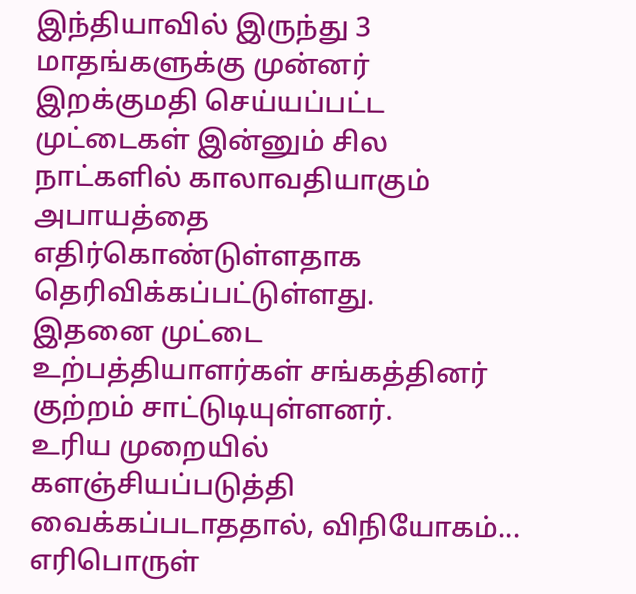இந்தியாவில் இருந்து 3 மாதங்களுக்கு முன்னர் இறக்குமதி செய்யப்பட்ட முட்டைகள் இன்னும் சில நாட்களில் காலாவதியாகும் அபாயத்தை எதிர்கொண்டுள்ளதாக தெரிவிக்கப்பட்டுள்ளது.
இதனை முட்டை உற்பத்தியாளர்கள் சங்கத்தினர் குற்றம் சாட்டுடியுள்ளனர்.
உரிய முறையில் களஞ்சியப்படுத்தி வைக்கப்படாததால், விநியோகம்...
எரிபொருள்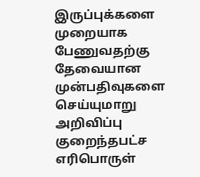இருப்புக்களை முறையாக பேணுவதற்கு தேவையான முன்பதிவுகளை செய்யுமாறு அறிவிப்பு
குறைந்தபட்ச எரிபொருள்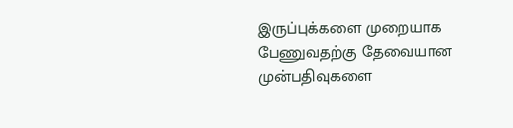இருப்புக்களை முறையாக பேணுவதற்கு தேவையான முன்பதிவுகளை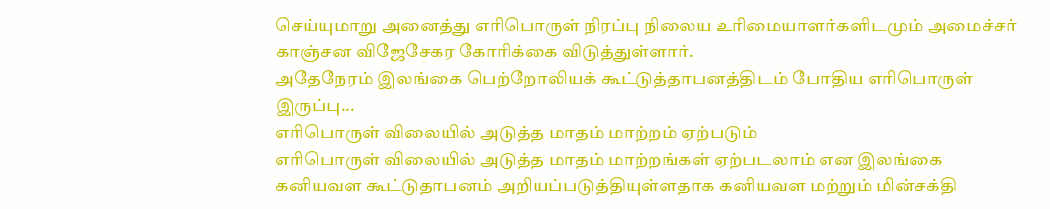செய்யுமாறு அனைத்து எரிபொருள் நிரப்பு நிலைய உரிமையாளர்களிடமும் அமைச்சர் காஞ்சன விஜேசேகர கோரிக்கை விடுத்துள்ளார்.
அதேநேரம் இலங்கை பெற்றோலியக் கூட்டுத்தாபனத்திடம் போதிய எரிபொருள் இருப்பு...
எரிபொருள் விலையில் அடுத்த மாதம் மாற்றம் ஏற்படும்
எரிபொருள் விலையில் அடுத்த மாதம் மாற்றங்கள் ஏற்படலாம் என இலங்கை கனியவள கூட்டுதாபனம் அறியப்படுத்தியுள்ளதாக கனியவள மற்றும் மின்சக்தி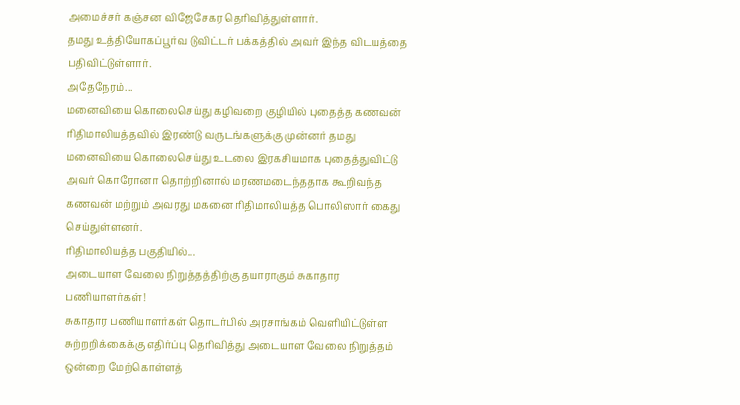அமைச்சர் கஞ்சன விஜேசேகர தெரிவித்துள்ளார்.
தமது உத்தியோகப்பூர்வ டுவிட்டர் பக்கத்தில் அவர் இந்த விடயத்தை பதிவிட்டுள்ளார்.
அதேநேரம்...
மனைவியை கொலைசெய்து கழிவறை குழியில் புதைத்த கணவன்
ரிதிமாலியத்தவில் இரண்டு வருடங்களுக்கு முன்னர் தமது மனைவியை கொலைசெய்து உடலை இரகசியமாக புதைத்துவிட்டு அவர் கொரோனா தொற்றினால் மரணமடைந்ததாக கூறிவந்த கணவன் மற்றும் அவரது மகனை ரிதிமாலியத்த பொலிஸார் கைது செய்துள்ளனர்.
ரிதிமாலியத்த பகுதியில்...
அடையாள வேலை நிறுத்தத்திற்கு தயாராகும் சுகாதார பணியாளர்கள்!
சுகாதார பணியாளர்கள் தொடர்பில் அரசாங்கம் வெளியிட்டுள்ள சுற்றறிக்கைக்கு எதிர்ப்பு தெரிவித்து அடையாள வேலை நிறுத்தம் ஒன்றை மேற்கொள்ளத்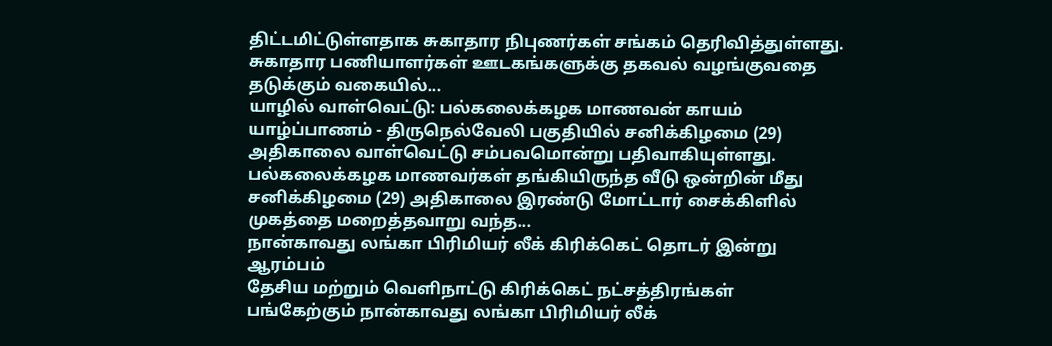திட்டமிட்டுள்ளதாக சுகாதார நிபுணர்கள் சங்கம் தெரிவித்துள்ளது.
சுகாதார பணியாளர்கள் ஊடகங்களுக்கு தகவல் வழங்குவதை தடுக்கும் வகையில்...
யாழில் வாள்வெட்டு: பல்கலைக்கழக மாணவன் காயம்
யாழ்ப்பாணம் - திருநெல்வேலி பகுதியில் சனிக்கிழமை (29) அதிகாலை வாள்வெட்டு சம்பவமொன்று பதிவாகியுள்ளது.
பல்கலைக்கழக மாணவர்கள் தங்கியிருந்த வீடு ஒன்றின் மீது சனிக்கிழமை (29) அதிகாலை இரண்டு மோட்டார் சைக்கிளில் முகத்தை மறைத்தவாறு வந்த...
நான்காவது லங்கா பிரிமியர் லீக் கிரிக்கெட் தொடர் இன்று ஆரம்பம்
தேசிய மற்றும் வெளிநாட்டு கிரிக்கெட் நட்சத்திரங்கள் பங்கேற்கும் நான்காவது லங்கா பிரிமியர் லீக்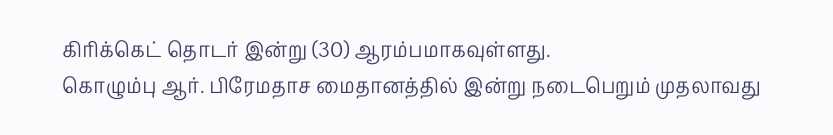கிரிக்கெட் தொடர் இன்று (30) ஆரம்பமாகவுள்ளது.
கொழும்பு ஆர். பிரேமதாச மைதானத்தில் இன்று நடைபெறும் முதலாவது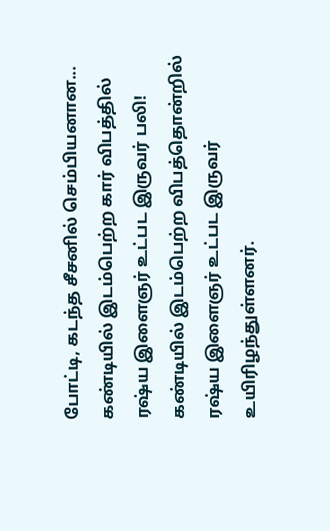போட்டி, கடந்த சீசனில் செம்பியனான...
கண்டியில் இடம்பெற்ற கார் விபத்தில் ரஷ்ய இளைஞர் உட்பட இருவர் பலி!
கண்டியில் இடம்பெற்ற விபத்தொன்றில் ரஷ்ய இளைஞர் உட்பட இருவர் உயிரிழந்துள்ளனர்.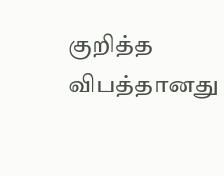குறித்த விபத்தானது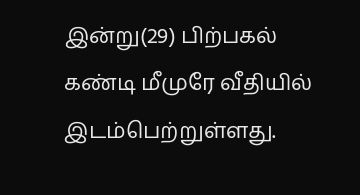இன்று(29) பிற்பகல் கண்டி மீமுரே வீதியில் இடம்பெற்றுள்ளது.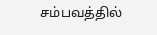சம்பவத்தில்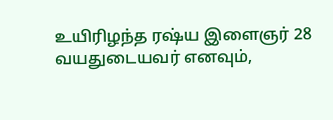உயிரிழந்த ரஷ்ய இளைஞர் 28 வயதுடையவர் எனவும்,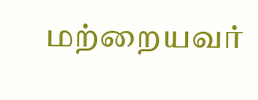மற்றையவர்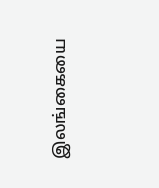இலங்கையை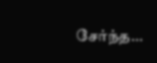சேர்ந்த...